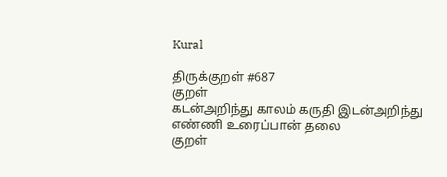Kural

திருக்குறள் #687
குறள்
கடன்அறிந்து காலம் கருதி இடன்அறிந்து
எண்ணி உரைப்பான் தலை
குறள்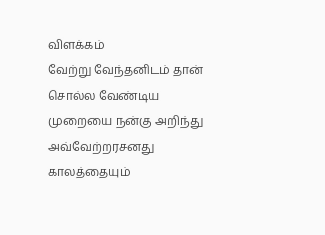விளக்கம்
வேற்று வேந்தனிடம் தான் சொல்ல வேண்டிய முறையை நன்கு அறிந்து அவ்வேற்றரசனது காலத்தையும்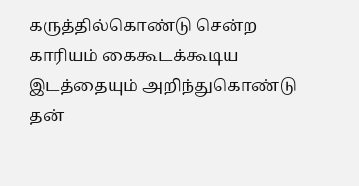கருத்தில்கொண்டு சென்ற காரியம் கைகூடக்கூடிய இடத்தையும் அறிந்துகொண்டு தன்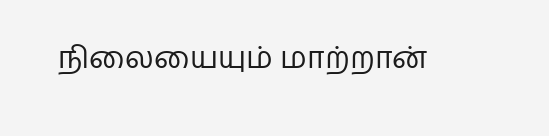நிலையையும் மாற்றான்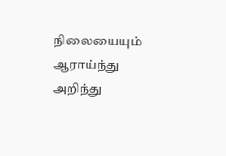நிலையையும் ஆராய்ந்து அறிந்து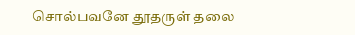சொல்பவனே தூதருள் தலை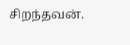சிறந்தவன்.